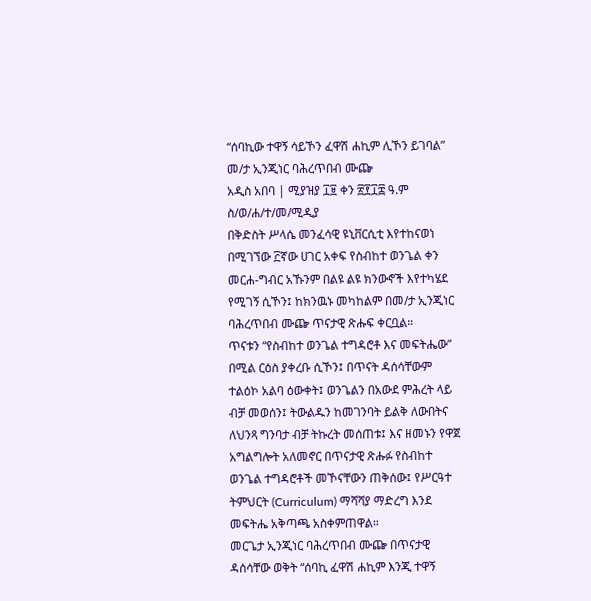“ሰባኪው ተዋኝ ሳይኾን ፈዋሽ ሐኪም ሊኾን ይገባል” መ/ታ ኢንጂነር ባሕረጥበብ ሙጬ
አዲስ አበባ | ሚያዝያ ፲፱ ቀን ፳፻፲፰ ዓ.ም
ስ/ወ/ሐ/ተ/መ/ሚዲያ
በቅድስት ሥላሴ መንፈሳዊ ዩኒቨርሲቲ እየተከናወነ በሚገኘው ፫ኛው ሀገር አቀፍ የስብከተ ወንጌል ቀን መርሐ-ግብር አኹንም በልዩ ልዩ ክንውኖች እየተካሄደ የሚገኝ ሲኾን፤ ከክንዉኑ መካከልም በመ/ታ ኢንጂነር ባሕረጥበብ ሙጬ ጥናታዊ ጽሑፍ ቀርቧል።
ጥናቱን “የስብከተ ወንጌል ተግዳሮቶ እና መፍትሔው” በሚል ርዕስ ያቀረቡ ሲኾን፤ በጥናት ዳሰሳቸውም ተልዕኮ አልባ ዕውቀት፤ ወንጌልን በአውደ ምሕረት ላይ ብቻ መወሰን፤ ትውልዱን ከመገንባት ይልቅ ለውበትና ለህንጻ ግንባታ ብቻ ትኩረት መሰጠቱ፤ እና ዘመኑን የዋጀ አግልግሎት አለመኖር በጥናታዊ ጽሑፉ የስብከተ ወንጌል ተግዳሮቶች መኾናቸውን ጠቅሰው፤ የሥርዓተ ትምህርት (Curriculum) ማሻሻያ ማድረግ እንደ መፍትሔ አቅጣጫ አስቀምጠዋል።
መርጌታ ኢንጂነር ባሕረጥበብ ሙጬ በጥናታዊ ዳሰሳቸው ወቅት “ሰባኪ ፈዋሽ ሐኪም እንጂ ተዋኝ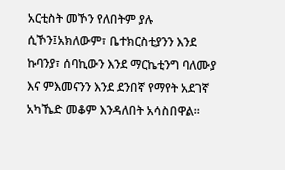አርቲስት መኾን የለበትም ያሉ ሲኾን፤አክለውም፣ ቤተክርስቲያንን እንደ ኩባንያ፣ ሰባኪውን እንደ ማርኬቲንግ ባለሙያ እና ምእመናንን እንደ ደንበኛ የማየት አደገኛ አካኼድ መቆም እንዳለበት አሳስበዋል።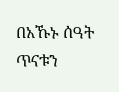በአኹኑ ሰዓት ጥናቱን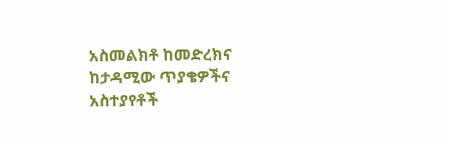አስመልክቶ ከመድረክና ከታዳሚው ጥያቄዎችና አስተያየቶች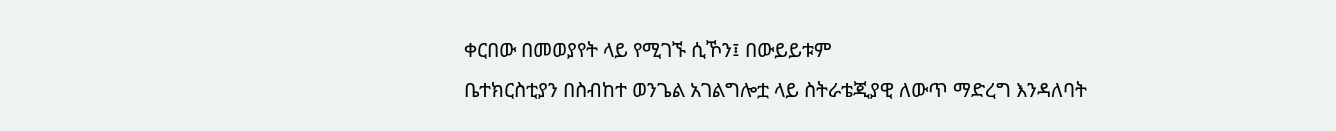ቀርበው በመወያየት ላይ የሚገኙ ሲኾን፤ በውይይቱም
ቤተክርስቲያን በስብከተ ወንጌል አገልግሎቷ ላይ ስትራቴጂያዊ ለውጥ ማድረግ እንዳለባት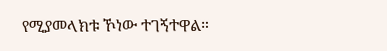የሚያመላክቱ ኾነው ተገኝተዋል።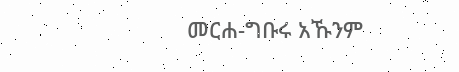መርሐ-ግቡሩ አኹንም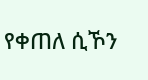የቀጠለ ሲኾን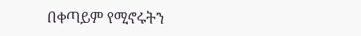በቀጣይም የሚኖሩትን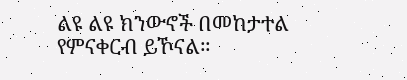ልዩ ልዩ ክንውኖች በመከታተል የምናቀርብ ይኾናል።